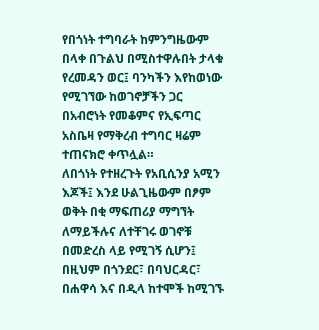የበጎነት ተግባራት ከምንግዜውም በላቀ በጉልህ በሚስተዋሉበት ታላቁ የረመዳን ወር፤ ባንካችን እየከወነው የሚገኘው ከወገኖቻችን ጋር በአብሮነት የመቆምና የኢፍጣር አስቤዛ የማቅረብ ተግባር ዛሬም ተጠናክሮ ቀጥሏል።
ለበጎነት የተዘረጉት የአቢሲንያ አሚን እጆች፤ እንደ ሁልጊዜውም በፆም ወቅት በቂ ማፍጠሪያ ማግኘት ለማይችሉና ለተቸገሩ ወገኖቹ በመድረስ ላይ የሚገኝ ሲሆን፤ በዚህም በጎንደር፣ በባህርዳር፣ በሐዋሳ እና በዲላ ከተሞች ከሚገኙ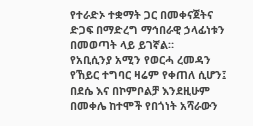የተራድኦ ተቋማት ጋር በመቀናጀትና ድጋፍ በማድረግ ማኅበራዊ ኃላፊነቱን በመወጣት ላይ ይገኛል።
የአቢሲንያ አሚን የወርሓ ረመዳን የኸይር ተግባር ዛሬም የቀጠለ ሲሆን፤ በደሴ እና በኮምቦልቻ እንደዚሁም በመቀሌ ከተሞች የበጎነት አሻራውን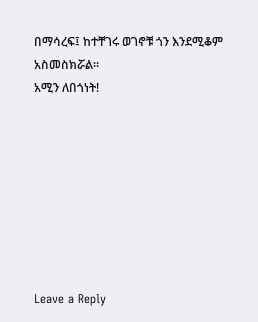በማሳረፍ፤ ከተቸገሩ ወገኖቹ ጎን እንደሚቆም አስመስክሯል።
አሚን ለበጎነት!








Leave a Reply